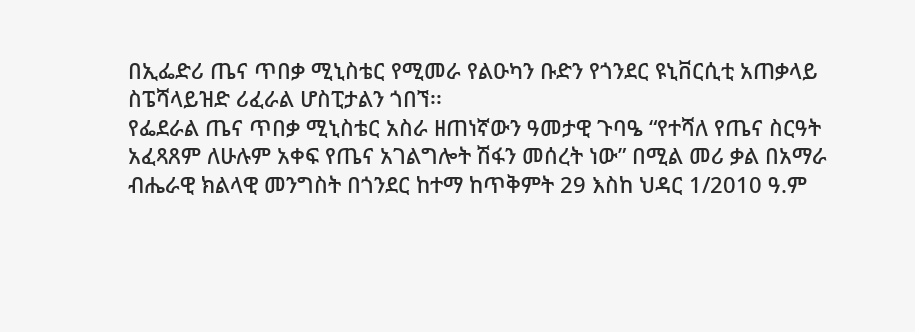በኢፌድሪ ጤና ጥበቃ ሚኒስቴር የሚመራ የልዑካን ቡድን የጎንደር ዩኒቨርሲቲ አጠቃላይ ስፔሻላይዝድ ሪፈራል ሆስፒታልን ጎበኘ፡፡
የፌደራል ጤና ጥበቃ ሚኒስቴር አስራ ዘጠነኛውን ዓመታዊ ጉባዔ “የተሻለ የጤና ስርዓት አፈጻጸም ለሁሉም አቀፍ የጤና አገልግሎት ሽፋን መሰረት ነው” በሚል መሪ ቃል በአማራ ብሔራዊ ክልላዊ መንግስት በጎንደር ከተማ ከጥቅምት 29 እስከ ህዳር 1/2010 ዓ.ም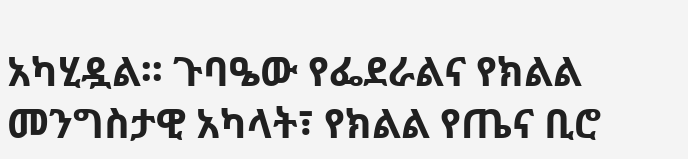አካሂዷል፡፡ ጉባዔው የፌደራልና የክልል መንግስታዊ አካላት፣ የክልል የጤና ቢሮ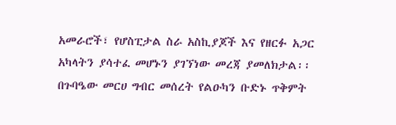አመራሮች፣ የሆስፒታል ስራ አስኪያጆች እና የዘርፉ አጋር አካላትን ያሳተፈ መሆኑን ያገኘነው መረጃ ያመለክታል፡፡
በጉባዔው መርሀ ግብር መሰረት የልዑካን ቡድኑ ጥቅምት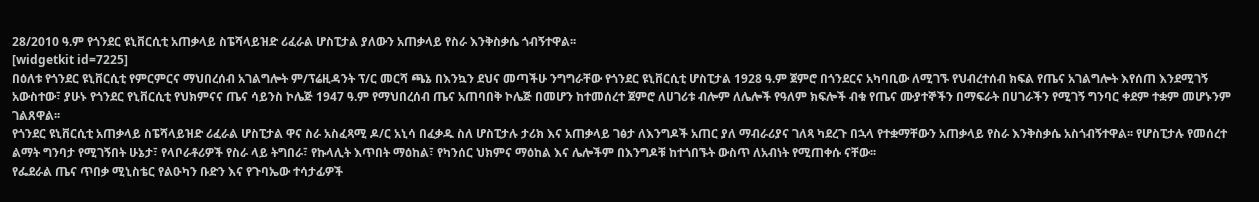28/2010 ዓ.ም የጎንደር ዩኒቨርሲቲ አጠቃላይ ስፔሻላይዝድ ሪፈራል ሆስፒታል ያለውን አጠቃላይ የስራ እንቅስቃሴ ጎብኝተዋል፡፡
[widgetkit id=7225]
በዕለቱ የጎንደር ዩኒቨርሲቲ የምርምርና ማህበረሰብ አገልግሎት ም/ፕሬዚዳንት ፕ/ር መርሻ ጫኔ በእንኳን ደህና መጣችሁ ንግግራቸው የጎንደር ዩኒቨርሲቲ ሆስፒታል 1928 ዓ.ም ጀምሮ በጎንደርና አካባቢው ለሚገኙ የህብረተሰብ ክፍል የጤና አገልግሎት እየሰጠ እንደሚገኝ አውስተው፣ ያሁኑ የጎንደር የኒቨርሲቲ የህክምናና ጤና ሳይንስ ኮሌጅ 1947 ዓ.ም የማህበረሰብ ጤና አጠባበቅ ኮሌጅ በመሆን ከተመሰረተ ጀምሮ ለሀገሪቱ ብሎም ለሌሎች የዓለም ክፍሎች ብቁ የጤና ሙያተኞችን በማፍራት በሀገራችን የሚገኝ ግንባር ቀደም ተቋም መሆኑንም ገልጸዋል፡፡
የጎንደር ዩኒቨርሲቲ አጠቃላይ ስፔሻላይዝድ ሪፈራል ሆስፒታል ዋና ስራ አስፈጻሚ ዶ/ር አኒሳ በፈቃዱ ስለ ሆስፒታሉ ታሪክ እና አጠቃላይ ገፅታ ለእንግዶች አጠር ያለ ማብራሪያና ገለጻ ካደረጉ በኋላ የተቋማቸውን አጠቃላይ የስራ እንቅስቃሴ አስጎብኝተዋል፡፡ የሆስፒታሉ የመሰረተ ልማት ግንባታ የሚገኝበት ሁኔታ፣ የላቦራቶሪዎች የስራ ላይ ትግበራ፣ የኩላሊት እጥበት ማዕከል፣ የካንሰር ህክምና ማዕከል እና ሌሎችም በእንግዶቹ ከተጎበኙት ውስጥ ለአብነት የሚጠቀሱ ናቸው፡፡
የፌደራል ጤና ጥበቃ ሚኒስቴር የልዑካን ቡድን እና የጉባኤው ተሳታፊዎች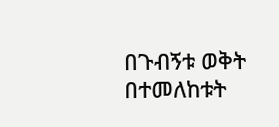በጉብኝቱ ወቅት በተመለከቱት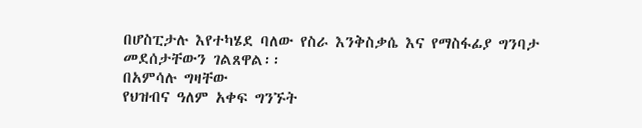በሆስፒታሉ እየተካሄደ ባለው የስራ እንቅስቃሴ እና የማስፋፊያ ግንባታ መደሰታቸውን ገልጸዋል፡፡
በአምሳሉ ግዛቸው
የህዝብና ዓለም አቀፍ ግንኙት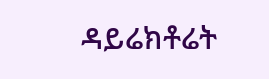ዳይሬክቶሬት